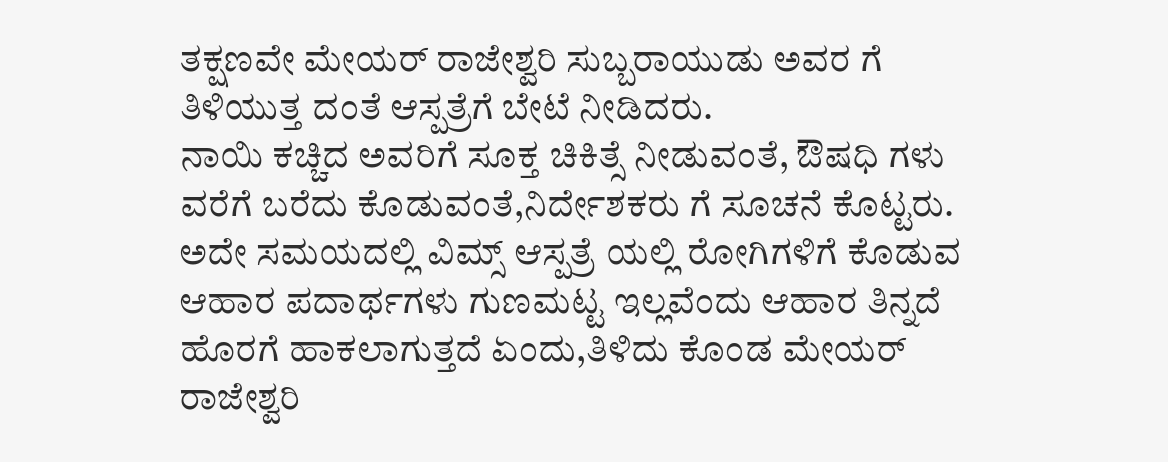ತಕ್ಷಣವೇ ಮೇಯರ್ ರಾಜೇಶ್ವರಿ ಸುಬ್ಬರಾಯುಡು ಅವರ ಗೆ ತಿಳಿಯುತ್ತ ದಂತೆ ಆಸ್ಪತ್ರೆಗೆ ಬೇಟೆ ನೀಡಿದರು.
ನಾಯಿ ಕಚ್ಚಿದ ಅವರಿಗೆ ಸೂಕ್ತ ಚಿಕಿತ್ಸೆ ನೀಡುವಂತೆ, ಔಷಧಿ ಗಳು ವರೆಗೆ ಬರೆದು ಕೊಡುವಂತೆ,ನಿರ್ದೇಶಕರು ಗೆ ಸೂಚನೆ ಕೊಟ್ಟರು.
ಅದೇ ಸಮಯದಲ್ಲಿ ವಿಮ್ಸ್ ಆಸ್ಪತ್ರೆ ಯಲ್ಲಿ ರೋಗಿಗಳಿಗೆ ಕೊಡುವ ಆಹಾರ ಪದಾರ್ಥಗಳು ಗುಣಮಟ್ಟ ಇಲ್ಲವೆಂದು ಆಹಾರ ತಿನ್ನದೆ ಹೊರಗೆ ಹಾಕಲಾಗುತ್ತದೆ ಏಂದು,ತಿಳಿದು ಕೊಂಡ ಮೇಯರ್ ರಾಜೇಶ್ವರಿ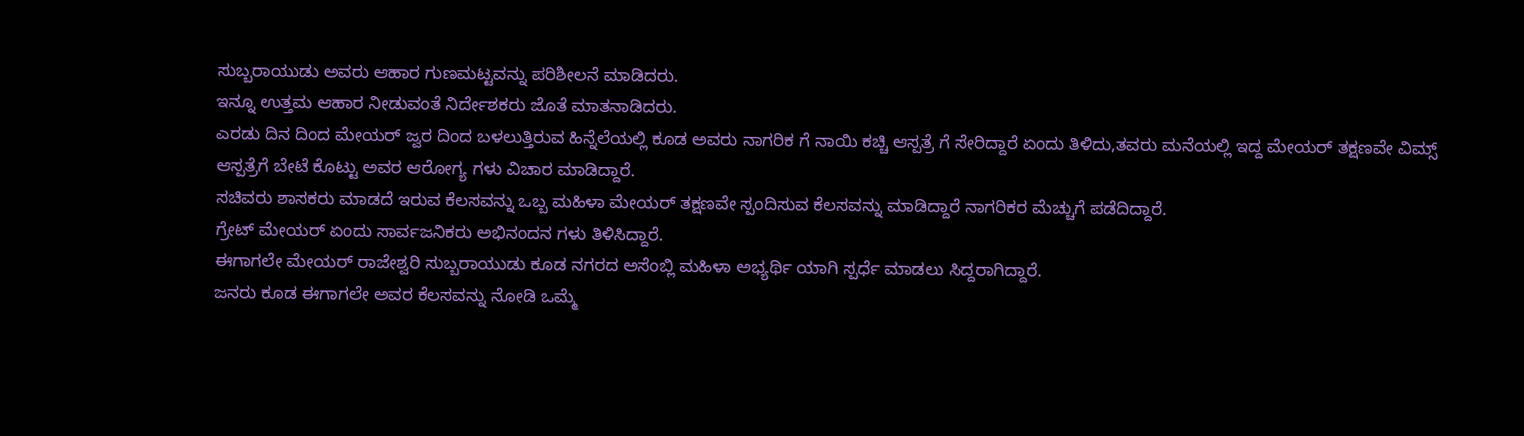ಸುಬ್ಬರಾಯುಡು ಅವರು ಆಹಾರ ಗುಣಮಟ್ಟವನ್ನು ಪರಿಶೀಲನೆ ಮಾಡಿದರು.
ಇನ್ನೂ ಉತ್ತಮ ಆಹಾರ ನೀಡುವಂತೆ ನಿರ್ದೇಶಕರು ಜೊತೆ ಮಾತನಾಡಿದರು.
ಎರಡು ದಿನ ದಿಂದ ಮೇಯರ್ ಜ್ವರ ದಿಂದ ಬಳಲುತ್ತಿರುವ ಹಿನ್ನೆಲೆಯಲ್ಲಿ ಕೂಡ ಅವರು ನಾಗರಿಕ ಗೆ ನಾಯಿ ಕಚ್ಚಿ ಆಸ್ಪತ್ರೆ ಗೆ ಸೇರಿದ್ದಾರೆ ಏಂದು ತಿಳಿದು,ತವರು ಮನೆಯಲ್ಲಿ ಇದ್ದ ಮೇಯರ್ ತಕ್ಷಣವೇ ವಿಮ್ಸ್ ಆಸ್ಪತ್ರೆಗೆ ಬೇಟೆ ಕೊಟ್ಟು ಅವರ ಆರೋಗ್ಯ ಗಳು ವಿಚಾರ ಮಾಡಿದ್ದಾರೆ.
ಸಚಿವರು ಶಾಸಕರು ಮಾಡದೆ ಇರುವ ಕೆಲಸವನ್ನು ಒಬ್ಬ ಮಹಿಳಾ ಮೇಯರ್ ತಕ್ಷಣವೇ ಸ್ಪಂದಿಸುವ ಕೆಲಸವನ್ನು ಮಾಡಿದ್ದಾರೆ ನಾಗರಿಕರ ಮೆಚ್ಚುಗೆ ಪಡೆದಿದ್ದಾರೆ.
ಗ್ರೇಟ್ ಮೇಯರ್ ಏಂದು ಸಾರ್ವಜನಿಕರು ಅಭಿನಂದನ ಗಳು ತಿಳಿಸಿದ್ದಾರೆ.
ಈಗಾಗಲೇ ಮೇಯರ್ ರಾಜೇಶ್ವರಿ ಸುಬ್ಬರಾಯುಡು ಕೂಡ ನಗರದ ಅಸೆಂಬ್ಲಿ ಮಹಿಳಾ ಅಭ್ಯರ್ಥಿ ಯಾಗಿ ಸ್ಪರ್ಧೆ ಮಾಡಲು ಸಿದ್ದರಾಗಿದ್ದಾರೆ.
ಜನರು ಕೂಡ ಈಗಾಗಲೇ ಅವರ ಕೆಲಸವನ್ನು ನೋಡಿ ಒಮ್ಮೆ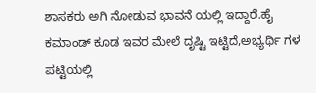ಶಾಸಕರು ಅಗಿ ನೋಡುವ ಭಾವನೆ ಯಲ್ಲಿ ಇದ್ದಾರೆ.ಹೈ ಕಮಾಂಡ್ ಕೂಡ ಇವರ ಮೇಲೆ ದೃಷ್ಟಿ ಇಟ್ಟಿದೆ,ಅಭ್ಯರ್ಥಿ ಗಳ ಪಟ್ಟಿಯಲ್ಲಿ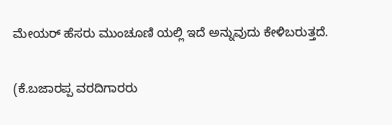ಮೇಯರ್ ಹೆಸರು ಮುಂಚೂಣಿ ಯಲ್ಲಿ ಇದೆ ಅನ್ನುವುದು ಕೇಳಿಬರುತ್ತದೆ.

(ಕೆ.ಬಜಾರಪ್ಪ ವರದಿಗಾರರು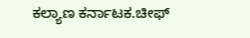ಕಲ್ಯಾಣ ಕರ್ನಾಟಕ.ಚೀಫ್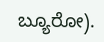ಬ್ಯೂರೋ).